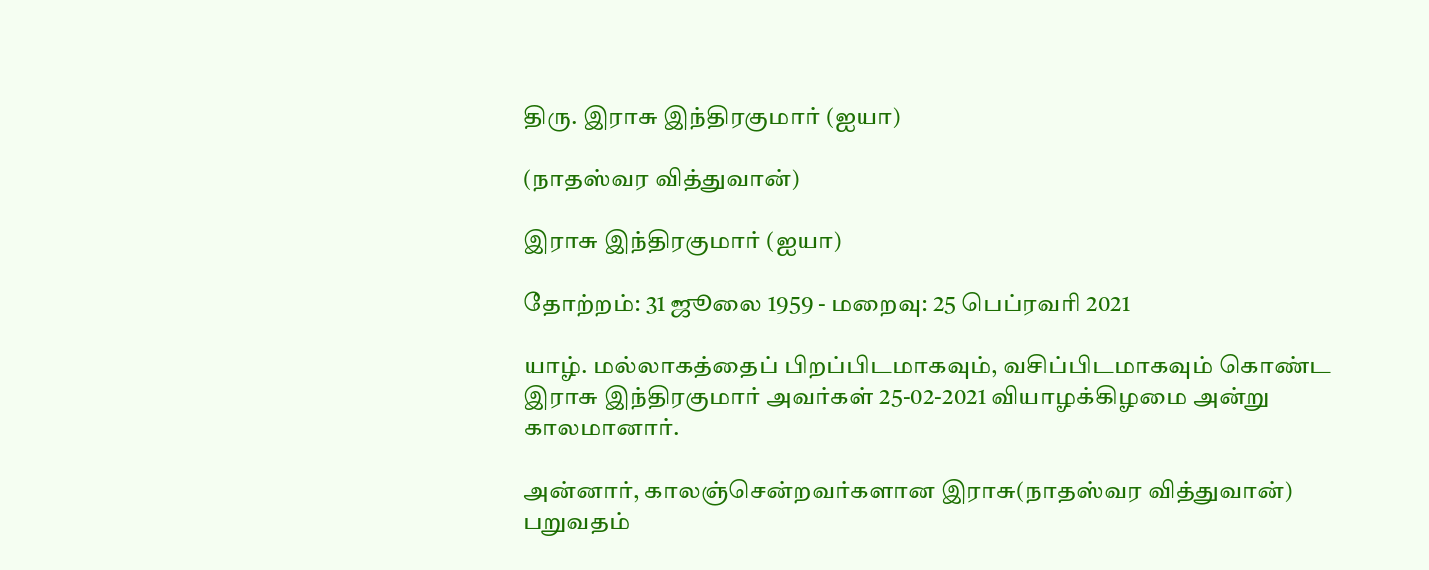திரு. இராசு இந்திரகுமார் (ஐயா)

(நாதஸ்வர வித்துவான்)

இராசு இந்திரகுமார் (ஐயா)

தோற்றம்: 31 ஜூலை 1959 - மறைவு: 25 பெப்ரவரி 2021

யாழ். மல்லாகத்தைப் பிறப்பிடமாகவும், வசிப்பிடமாகவும் கொண்ட இராசு இந்திரகுமார் அவர்கள் 25-02-2021 வியாழக்கிழமை அன்று காலமானார்.

அன்னார், காலஞ்சென்றவர்களான இராசு(நாதஸ்வர வித்துவான்) பறுவதம்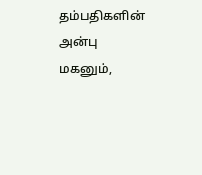தம்பதிகளின் அன்பு மகனும்,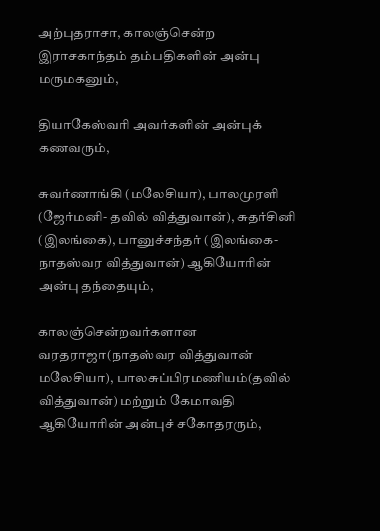அற்புதராசா, காலஞ்சென்ற இராசகாந்தம் தம்பதிகளின் அன்பு மருமகனும்,

தியாகேஸ்வரி அவர்களின் அன்புக் கணவரும்,

சுவர்ணாங்கி (மலேசியா), பாலமுரளி (ஜேர்மனி- தவில் வித்துவான்), சுதர்சினி (இலங்கை), பானுச்சந்தர் (இலங்கை- நாதஸ்வர வித்துவான்) ஆகியோரின் அன்பு தந்தையும்,

காலஞ்சென்றவர்களான வரதராஜா(நாதஸ்வர வித்துவான் மலேசியா), பாலசுப்பிரமணியம்(தவில் வித்துவான்) மற்றும் கேமாவதி ஆகியோரின் அன்புச் சகோதரரும்,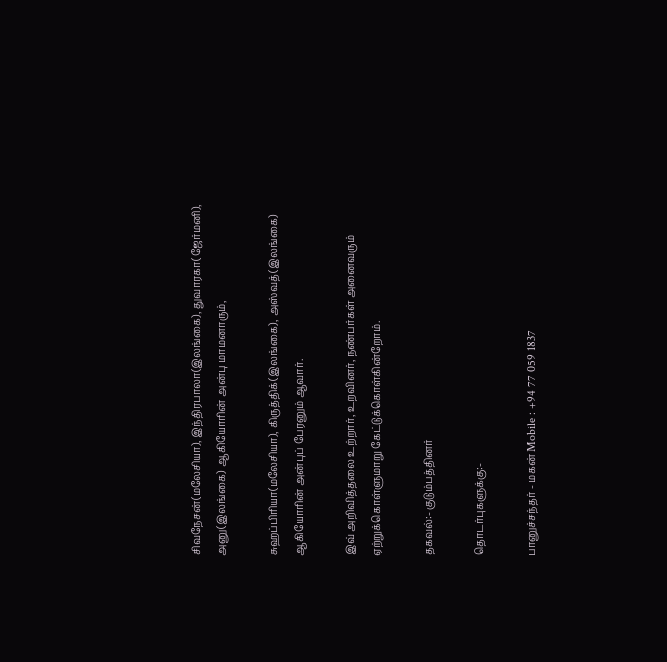சிவநேசன்(மலேசியா), இந்திரபாலா(இலங்கை), துவாரகா(ஜேர்மனி), அனு(இலங்கை) ஆகியோரின் அன்பு மாமனாரும்,

சுஹப்பிரியா(மலேசியா), கிருத்திக்(இலங்கை), அஸ்வத்(இலங்கை) ஆகியோரின் அன்புப் பேரனும் ஆவார்.

இவ் அறிவித்தலை உற்றார், உறவினர், நண்பர்கள் அனைவரும் ஏற்றுக்கொள்ளுமாறு கேட்டுக்கொள்கின்றோம்.

தகவல்:- குடும்பத்தினர்

தொடர்புகளுக்கு:-

பானுச்சந்தர் - மகன் Mobile : +94 77 059 1837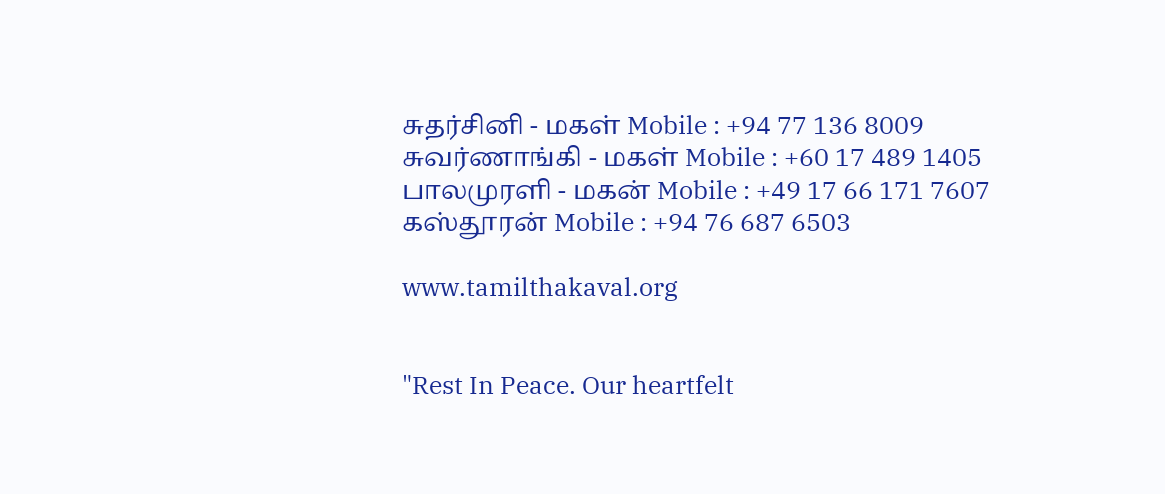சுதர்சினி - மகள் Mobile : +94 77 136 8009
சுவர்ணாங்கி - மகள் Mobile : +60 17 489 1405
பாலமுரளி - மகன் Mobile : +49 17 66 171 7607
கஸ்தூரன் Mobile : +94 76 687 6503

www.tamilthakaval.org


"Rest In Peace. Our heartfelt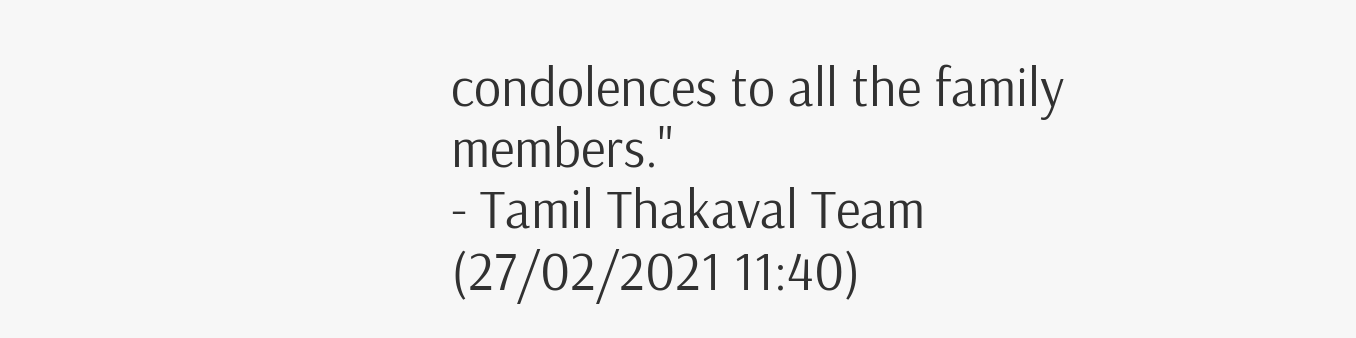condolences to all the family members."
- Tamil Thakaval Team (27/02/2021 11:40)